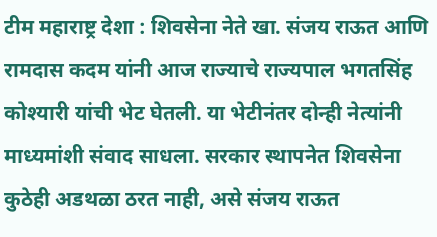टीम महाराष्ट्र देशा : शिवसेना नेते खा. संजय राऊत आणि रामदास कदम यांनी आज राज्याचे राज्यपाल भगतसिंह कोश्यारी यांची भेट घेतली. या भेटीनंतर दोन्ही नेत्यांनी माध्यमांशी संवाद साधला. सरकार स्थापनेत शिवसेना कुठेही अडथळा ठरत नाही, असे संजय राऊत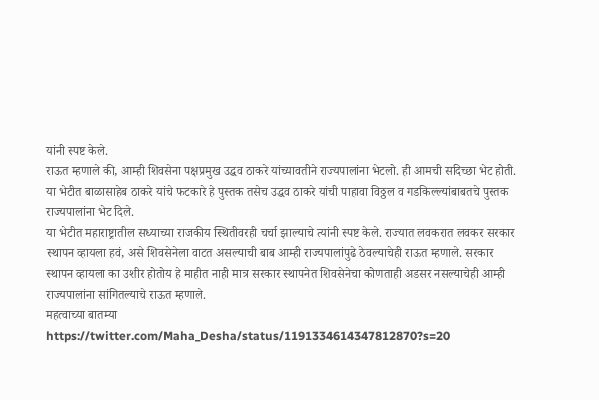यांनी स्पष्ट केले.
राऊत म्हणाले की, आम्ही शिवसेना पक्षप्रमुख उद्धव ठाकरे यांच्यावतीने राज्यपालांना भेटलो. ही आमची सदिच्छा भेट होती. या भेटीत बाळासाहेब ठाकरे यांचे फटकारे हे पुस्तक तसेच उद्धव ठाकरे यांची पाहावा विठ्ठल व गडकिल्ल्यांबाबतचे पुस्तक राज्यपालांना भेट दिले.
या भेटीत महाराष्ट्रातील सध्याच्या राजकीय स्थितीवरही चर्चा झाल्याचे त्यांनी स्पष्ट केले. राज्यात लवकरात लवकर सरकार स्थापन व्हायला हवं, असे शिवसेनेला वाटत असल्याची बाब आम्ही राज्यपालांपुढे ठेवल्याचेही राऊत म्हणाले. सरकार स्थापन व्हायला का उशीर होतोय हे माहीत नाही मात्र सरकार स्थापनेत शिवसेनेचा कोणताही अडसर नसल्याचेही आम्ही राज्यपालांना सांगितल्याचे राऊत म्हणाले.
महत्वाच्या बातम्या
https://twitter.com/Maha_Desha/status/1191334614347812870?s=20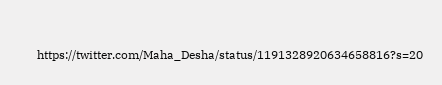https://twitter.com/Maha_Desha/status/1191328920634658816?s=20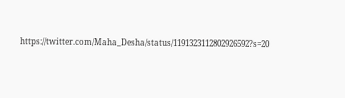https://twitter.com/Maha_Desha/status/1191323112802926592?s=20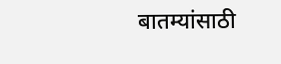बातम्यांसाठी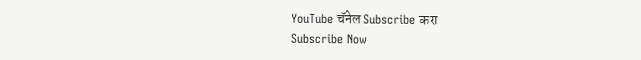YouTube चॅनेल Subscribe करा
Subscribe Now